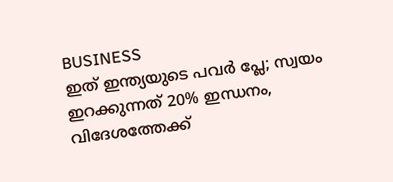BUSINESS
ഇത് ഇന്ത്യയുടെ പവർ പ്ലേ; സ്വയം ഇറക്കുന്നത് 20% ഇന്ധനം, വിദേശത്തേക്ക്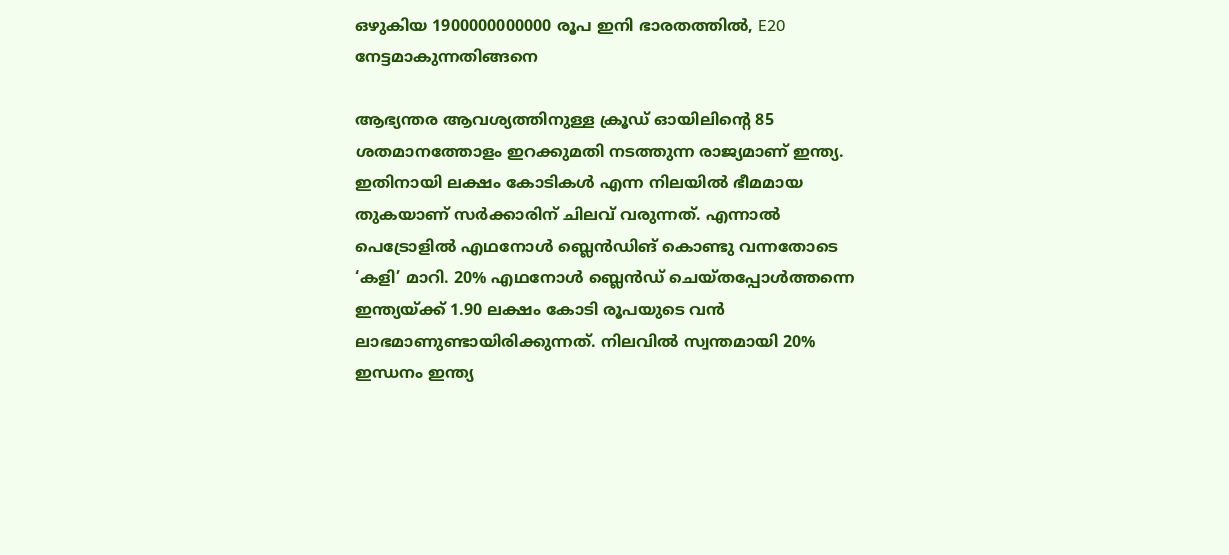ഒഴുകിയ 1900000000000 രൂപ ഇനി ഭാരതത്തിൽ, E20 നേട്ടമാകുന്നതിങ്ങനെ

ആഭ്യന്തര ആവശ്യത്തിനുള്ള ക്രൂഡ് ഓയിലിന്റെ 85 ശതമാനത്തോളം ഇറക്കുമതി നടത്തുന്ന രാജ്യമാണ് ഇന്ത്യ. ഇതിനായി ലക്ഷം കോടികൾ എന്ന നിലയിൽ ഭീമമായ തുകയാണ് സർക്കാരിന് ചിലവ് വരുന്നത്. എന്നാൽ പെട്രോളിൽ എഥനോൾ ബ്ലെൻഡിങ് കൊണ്ടു വന്നതോടെ ‘കളി’ മാറി. 20% എഥനോൾ ബ്ലെൻഡ് ചെയ്തപ്പോൾത്തന്നെ ഇന്ത്യയ്ക്ക് 1.90 ലക്ഷം കോടി രൂപയുടെ വൻ ലാഭമാണുണ്ടായിരിക്കുന്നത്. നിലവിൽ സ്വന്തമായി 20% ഇന്ധനം ഇന്ത്യ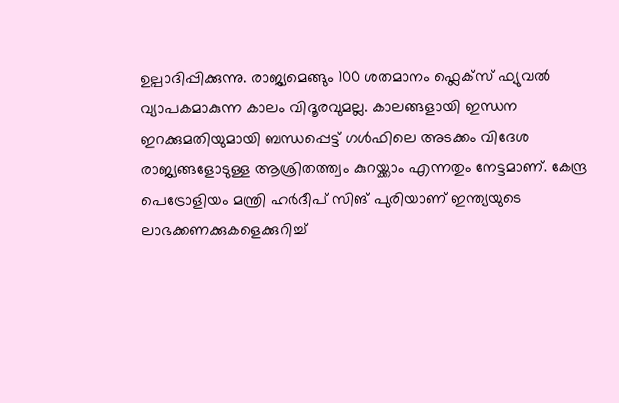ഉല്പാദിപ്പിക്കുന്നു. രാജ്യമെങ്ങും 100 ശതമാനം ഫ്ലെക്സ് ഫ്യുവൽ വ്യാപകമാകുന്ന കാലം വിദൂരവുമല്ല. കാലങ്ങളായി ഇന്ധന ഇറക്കുമതിയുമായി ബന്ധപ്പെട്ട് ഗൾഫിലെ അടക്കം വിദേശ രാജ്യങ്ങളോടുള്ള ആശ്രിതത്ത്വം കുറയ്ക്കാം എന്നതും നേട്ടമാണ്. കേന്ദ്ര പെട്രോളിയം മന്ത്രി ഹർദീപ് സിങ് പുരിയാണ് ഇന്ത്യയുടെ ലാഭക്കണക്കുകളെക്കുറിച്ച്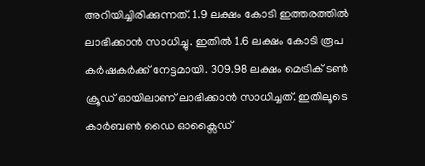അറിയിച്ചിരിക്കുന്നത്. 1.9 ലക്ഷം കോടി ഇത്തരത്തിൽ ലാഭിക്കാൻ സാധിച്ചു. ഇതിൽ 1.6 ലക്ഷം കോടി രൂപ കർഷകർക്ക് നേട്ടമായി. 309.98 ലക്ഷം മെട്രിക് ടൺ ക്രൂഡ് ഓയിലാണ് ലാഭിക്കാൻ സാധിച്ചത്. ഇതിലൂടെ കാർബൺ ഡൈ ഓക്സൈഡ്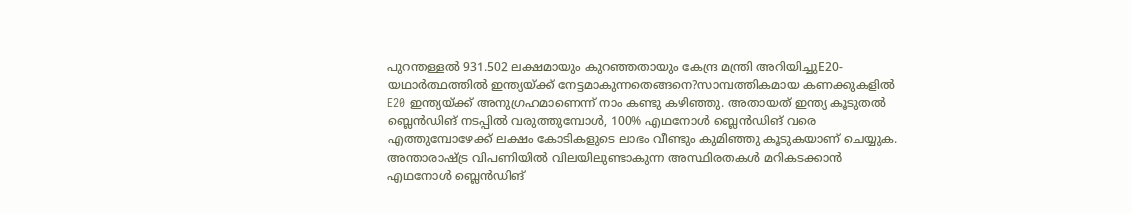പുറന്തള്ളൽ 931.502 ലക്ഷമായും കുറഞ്ഞതായും കേന്ദ്ര മന്ത്രി അറിയിച്ചുE20- യഥാർത്ഥത്തിൽ ഇന്ത്യയ്ക്ക് നേട്ടമാകുന്നതെങ്ങനെ?സാമ്പത്തികമായ കണക്കുകളിൽ E20 ഇന്ത്യയ്ക്ക് അനുഗ്രഹമാണെന്ന് നാം കണ്ടു കഴിഞ്ഞു. അതായത് ഇന്ത്യ കൂടുതൽ ബ്ലെൻഡിങ് നടപ്പിൽ വരുത്തുമ്പോൾ, 100% എഥനോൾ ബ്ലെൻഡിങ് വരെ എത്തുമ്പോഴേക്ക് ലക്ഷം കോടികളുടെ ലാഭം വീണ്ടും കുമിഞ്ഞു കൂടുകയാണ് ചെയ്യുക. അന്താരാഷ്ട്ര വിപണിയിൽ വിലയിലുണ്ടാകുന്ന അസ്ഥിരതകൾ മറികടക്കാൻ എഥനോൾ ബ്ലെൻഡിങ്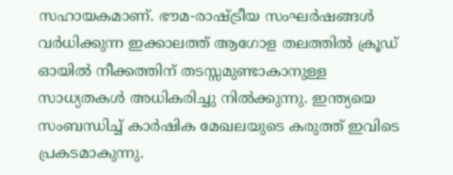സഹായകമാണ്. ഭൗമ-രാഷ്ട്രീയ സംഘർഷങ്ങൾ വർധിക്കുന്ന ഇക്കാലത്ത് ആഗോള തലത്തിൽ ക്രൂഡ് ഓയിൽ നീക്കത്തിന് തടസ്സമുണ്ടാകാനുള്ള സാധ്യതകൾ അധികരിച്ചു നിൽക്കുന്നു. ഇന്ത്യയെ സംബന്ധിച്ച് കാർഷിക മേഖലയുടെ കരുത്ത് ഇവിടെ പ്രകടമാകുന്നു.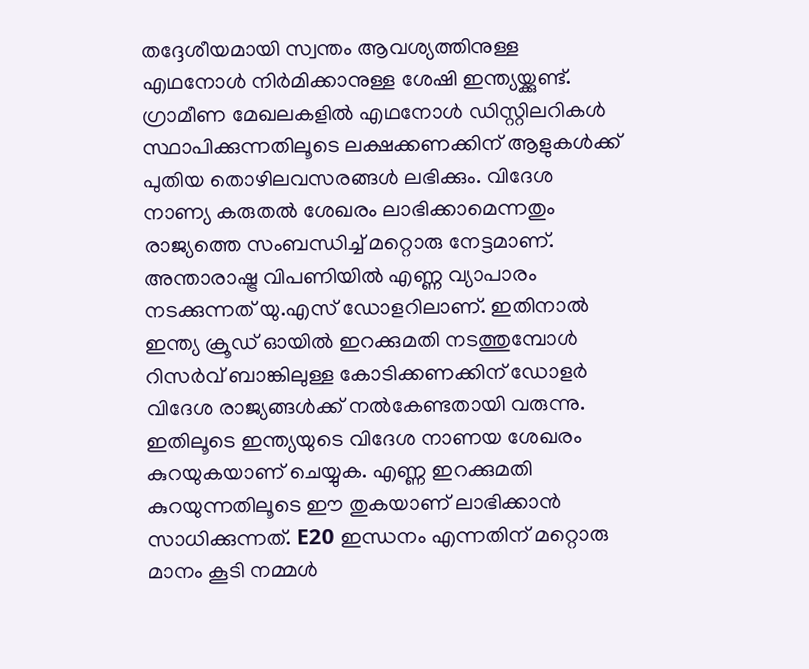തദ്ദേശീയമായി സ്വന്തം ആവശ്യത്തിനുള്ള എഥനോൾ നിർമിക്കാനുള്ള ശേഷി ഇന്ത്യയ്ക്കുണ്ട്. ഗ്രാമീണ മേഖലകളിൽ എഥനോൾ ഡിസ്റ്റിലറികൾ സ്ഥാപിക്കുന്നതിലൂടെ ലക്ഷക്കണക്കിന് ആളുകൾക്ക് പുതിയ തൊഴിലവസരങ്ങൾ ലഭിക്കും. വിദേശ നാണ്യ കരുതൽ ശേഖരം ലാഭിക്കാമെന്നതും രാജ്യത്തെ സംബന്ധിച്ച് മറ്റൊരു നേട്ടമാണ്. അന്താരാഷ്ട്ര വിപണിയിൽ എണ്ണ വ്യാപാരം നടക്കുന്നത് യു.എസ് ഡോളറിലാണ്. ഇതിനാൽ ഇന്ത്യ ക്രൂഡ് ഓയിൽ ഇറക്കുമതി നടത്തുമ്പോൾ റിസർവ് ബാങ്കിലുള്ള കോടിക്കണക്കിന് ഡോളർ വിദേശ രാജ്യങ്ങൾക്ക് നൽകേണ്ടതായി വരുന്നു. ഇതിലൂടെ ഇന്ത്യയുടെ വിദേശ നാണയ ശേഖരം കുറയുകയാണ് ചെയ്യുക. എണ്ണ ഇറക്കുമതി കുറയുന്നതിലൂടെ ഈ തുകയാണ് ലാഭിക്കാൻ സാധിക്കുന്നത്. E20 ഇന്ധനം എന്നതിന് മറ്റൊരു മാനം കൂടി നമ്മൾ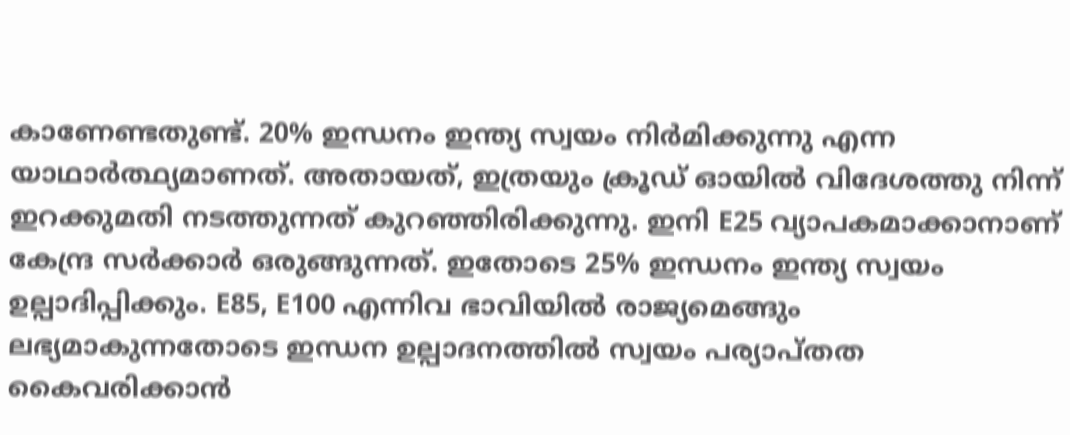കാണേണ്ടതുണ്ട്. 20% ഇന്ധനം ഇന്ത്യ സ്വയം നിർമിക്കുന്നു എന്ന യാഥാർത്ഥ്യമാണത്. അതായത്, ഇത്രയും ക്രൂഡ് ഓയിൽ വിദേശത്തു നിന്ന് ഇറക്കുമതി നടത്തുന്നത് കുറഞ്ഞിരിക്കുന്നു. ഇനി E25 വ്യാപകമാക്കാനാണ് കേന്ദ്ര സർക്കാർ ഒരുങ്ങുന്നത്. ഇതോടെ 25% ഇന്ധനം ഇന്ത്യ സ്വയം ഉല്പാദിപ്പിക്കും. E85, E100 എന്നിവ ഭാവിയിൽ രാജ്യമെങ്ങും ലഭ്യമാകുന്നതോടെ ഇന്ധന ഉല്പാദനത്തിൽ സ്വയം പര്യാപ്തത കൈവരിക്കാൻ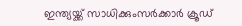ഇന്ത്യയ്ക്ക് സാധിക്കുംസർക്കാർ ക്രൂഡ്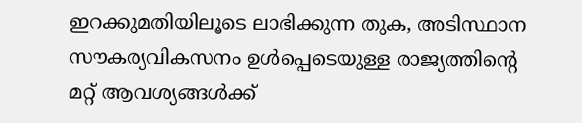ഇറക്കുമതിയിലൂടെ ലാഭിക്കുന്ന തുക, അടിസ്ഥാന സൗകര്യവികസനം ഉൾപ്പെടെയുള്ള രാജ്യത്തിന്റെ മറ്റ് ആവശ്യങ്ങൾക്ക്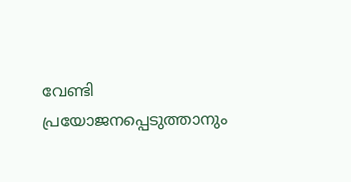വേണ്ടി പ്രയോജനപ്പെടുത്താനും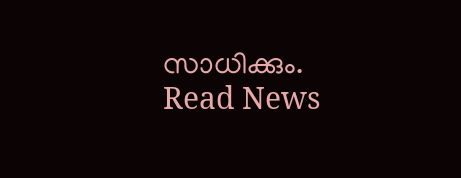സാധിക്കും.
Read News